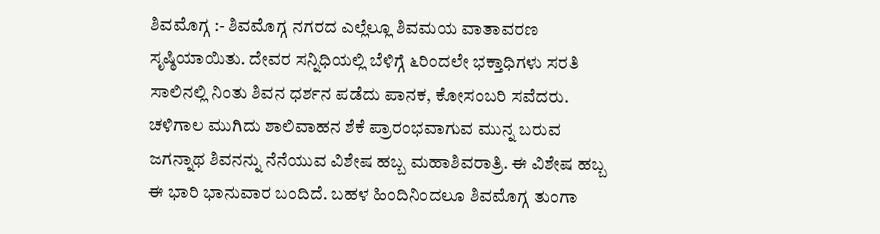ಶಿವಮೊಗ್ಗ :- ಶಿವಮೊಗ್ಗ ನಗರದ ಎಲ್ಲೆಲ್ಲೂ ಶಿವಮಯ ವಾತಾವರಣ ಸೃಷ್ಠಿಯಾಯಿತು. ದೇವರ ಸನ್ನಿಧಿಯಲ್ಲಿ ಬೆಳಿಗ್ಗೆ ೬ರಿಂದಲೇ ಭಕ್ತಾಧಿಗಳು ಸರತಿ ಸಾಲಿನಲ್ಲಿ ನಿಂತು ಶಿವನ ಧರ್ಶನ ಪಡೆದು ಪಾನಕ, ಕೋಸಂಬರಿ ಸವೆದರು.
ಚಳಿಗಾಲ ಮುಗಿದು ಶಾಲಿವಾಹನ ಶೆಕೆ ಪ್ರಾರಂಭವಾಗುವ ಮುನ್ನ ಬರುವ ಜಗನ್ನಾಥ ಶಿವನನ್ನು ನೆನೆಯುವ ವಿಶೇಷ ಹಬ್ಬ ಮಹಾಶಿವರಾತ್ರಿ. ಈ ವಿಶೇಷ ಹಬ್ಬ ಈ ಭಾರಿ ಭಾನುವಾರ ಬಂದಿದೆ. ಬಹಳ ಹಿಂದಿನಿಂದಲೂ ಶಿವಮೊಗ್ಗ ತುಂಗಾ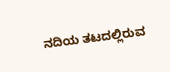ನದಿಯ ತಟದಲ್ಲಿರುವ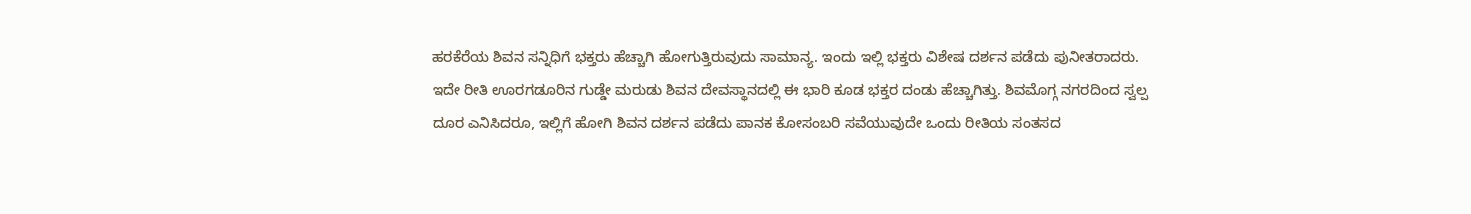ಹರಕೆರೆಯ ಶಿವನ ಸನ್ನಿಧಿಗೆ ಭಕ್ತರು ಹೆಚ್ಚಾಗಿ ಹೋಗುತ್ತಿರುವುದು ಸಾಮಾನ್ಯ. ಇಂದು ಇಲ್ಲಿ ಭಕ್ತರು ವಿಶೇಷ ದರ್ಶನ ಪಡೆದು ಪುನೀತರಾದರು.
ಇದೇ ರೀತಿ ಊರಗಡೂರಿನ ಗುಡ್ಡೇ ಮರುಡು ಶಿವನ ದೇವಸ್ಥಾನದಲ್ಲಿ ಈ ಭಾರಿ ಕೂಡ ಭಕ್ತರ ದಂಡು ಹೆಚ್ಚಾಗಿತ್ತು. ಶಿವಮೊಗ್ಗ ನಗರದಿಂದ ಸ್ವಲ್ಪ ದೂರ ಎನಿಸಿದರೂ, ಇಲ್ಲಿಗೆ ಹೋಗಿ ಶಿವನ ದರ್ಶನ ಪಡೆದು ಪಾನಕ ಕೋಸಂಬರಿ ಸವೆಯುವುದೇ ಒಂದು ರೀತಿಯ ಸಂತಸದ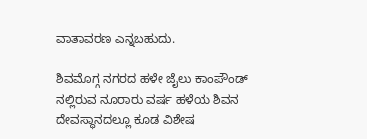ವಾತಾವರಣ ಎನ್ನಬಹುದು.

ಶಿವಮೊಗ್ಗ ನಗರದ ಹಳೇ ಜೈಲು ಕಾಂಪೌಂಡ್ ನಲ್ಲಿರುವ ನೂರಾರು ವರ್ಷ ಹಳೆಯ ಶಿವನ ದೇವಸ್ಥಾನದಲ್ಲೂ ಕೂಡ ವಿಶೇಷ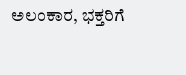ಅಲಂಕಾರ, ಭಕ್ತರಿಗೆ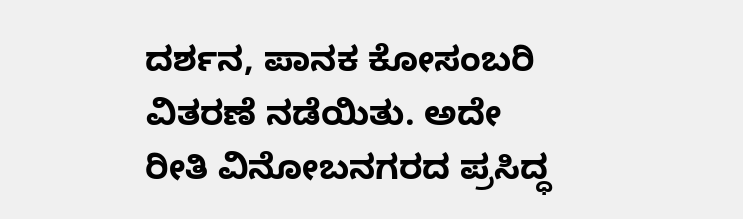ದರ್ಶನ, ಪಾನಕ ಕೋಸಂಬರಿ ವಿತರಣೆ ನಡೆಯಿತು. ಅದೇ ರೀತಿ ವಿನೋಬನಗರದ ಪ್ರಸಿದ್ಧ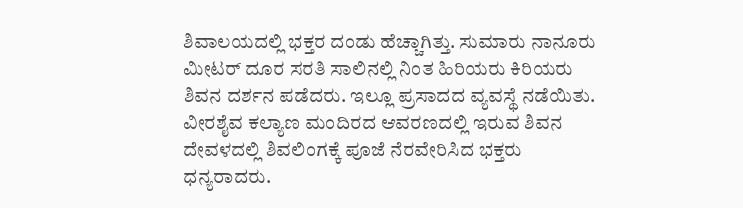ಶಿವಾಲಯದಲ್ಲಿ ಭಕ್ತರ ದಂಡು ಹೆಚ್ಚಾಗಿತ್ತು. ಸುಮಾರು ನಾನೂರು ಮೀಟರ್ ದೂರ ಸರತಿ ಸಾಲಿನಲ್ಲಿ ನಿಂತ ಹಿರಿಯರು ಕಿರಿಯರು ಶಿವನ ದರ್ಶನ ಪಡೆದರು. ಇಲ್ಲೂ ಪ್ರಸಾದದ ವ್ಯವಸ್ಥೆ ನಡೆಯಿತು. ವೀರಶೈವ ಕಲ್ಯಾಣ ಮಂದಿರದ ಆವರಣದಲ್ಲಿ ಇರುವ ಶಿವನ ದೇವಳದಲ್ಲಿ ಶಿವಲಿಂಗಕ್ಕೆ ಪೂಜೆ ನೆರವೇರಿಸಿದ ಭಕ್ತರು ಧನ್ಯರಾದರು.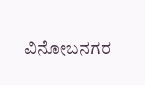ವಿನೋಬನಗರ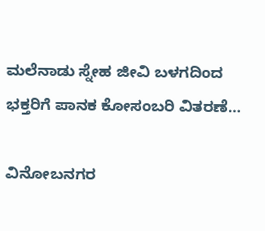ಮಲೆನಾಡು ಸ್ನೇಹ ಜೀವಿ ಬಳಗದಿಂದ ಭಕ್ತರಿಗೆ ಪಾನಕ ಕೋಸಂಬರಿ ವಿತರಣೆ…

ವಿನೋಬನಗರ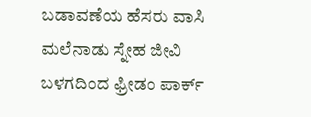ಬಡಾವಣೆಯ ಹೆಸರು ವಾಸಿ ಮಲೆನಾಡು ಸ್ನೇಹ ಜೀವಿ ಬಳಗದಿಂದ ಫ್ರೀಡಂ ಪಾರ್ಕ್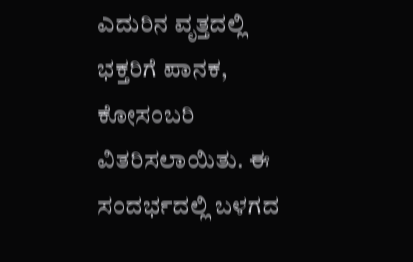ಎದುರಿನ ವೃತ್ತದಲ್ಲಿ ಭಕ್ತರಿಗೆ ಪಾನಕ, ಕೋಸಂಬರಿ ವಿತರಿಸಲಾಯಿತು. ಈ ಸಂದರ್ಭದಲ್ಲಿ ಬಳಗದ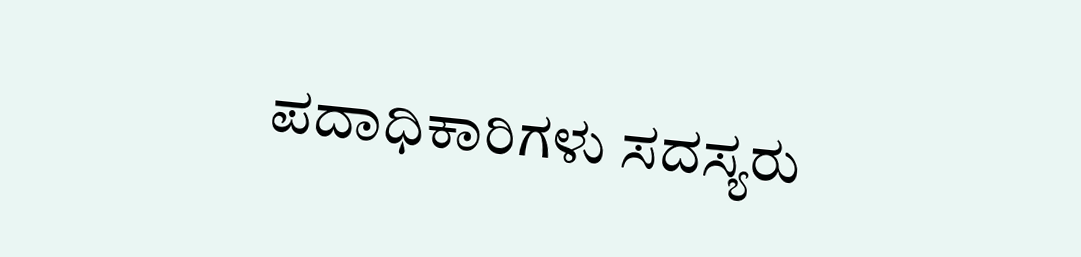ಪದಾಧಿಕಾರಿಗಳು ಸದಸ್ಯರು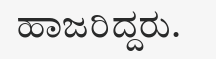ಹಾಜರಿದ್ದರು.